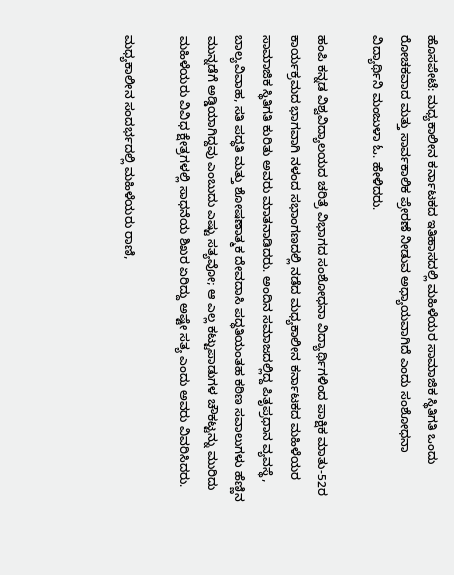ಹೊಸಪೇಟೆ: ಮಧ್ಯಕಾಲೀನ ಕರ್ನಾಟಕದ ಇತಿಹಾಸದಲ್ಲಿ ಮಹಿಳೆಯರ ಸಾಮಾಜಿಕ ಸ್ಥಿತಿಗತಿ ಒಂದು ರೋಚಕವಾದ ಮತ್ತು ಸಾರ್ವಕಾಲಿಕ ಪ್ರೇರಣೆ ನೀಡುವ ಅಧ್ಯಾಯವಾಗಿದೆ ಎಂದು ಸಂಶೋಧನಾ ವಿದ್ಯಾರ್ಥಿನಿ ಮಂಜುಳಾ ಓ. ಹೇಳಿದರು.

ಹಂಪಿ ಕನ್ನಡ ವಿಶ್ವವಿದ್ಯಾಲಯದ ಚರಿತ್ರೆ ವಿಭಾಗದ ಸಂಶೋಧನಾ ವಿದ್ಯಾರ್ಥಿಗಳಿಂದ ಪಾಕ್ಷಿಕ ಮಾತು-52ರ ಕಾರ್ಯಕ್ರಮದ ಭಾಗವಾಗಿ ನಳಂದ ಸಭಾಂಗಣದಲ್ಲಿ ನಡೆದ ಮಧ್ಯಕಾಲೀನ ಕರ್ನಾಟಕದ ಮಹಿಳೆಯರ ಸಾಮಾಜಿಕ ಸ್ಥಿತಿಗತಿ ಕುರಿತು ಅವರು ಮಾತನಾಡಿದರು. ಅಂದಿನ ಸಮಾಜದಲ್ಲಿದ್ದ ಪಿತೃಪ್ರಧಾನ ವ್ಯವಸ್ಥೆ, ಬಾಲ್ಯವಿವಾಹ, ಸತಿ ಪದ್ಧತಿ ಮತ್ತು ಶೋಷಣಾತ್ಮಕ ದೇವದಾಸಿ ಪದ್ಧತಿಯಂತಹ ಕಠಿಣ ಸವಾಲುಗಳು ಹೆಣ್ಣಿನ ಮುನ್ನಡೆಗೆ ಅಡ್ಡಿಯಾಗಿದ್ದವು ಎಂಬುದು ಎಷ್ಟು ಸತ್ಯವೋ; ಆ ಎಲ್ಲ ಕಟ್ಟುಪಾಡುಗಳ ಚೌಕಟ್ಟನ್ನು ಮುರಿದು ಮಹಿಳೆಯರು ವಿವಿಧ ಕ್ಷೇತ್ರಗಳಲ್ಲಿ ಸಾಧನೆಯ ಶಿಖರ ಏರಿದ್ದು ಅಷ್ಟೇ ಸತ್ಯ ಎಂದು ಅವರು ವಿವರಿಸಿದರು.

ಮಧ್ಯಕಾಲೀನ ಸಂದರ್ಭದಲ್ಲಿ ಮಹಿಳೆಯರು ರಾಣಿ,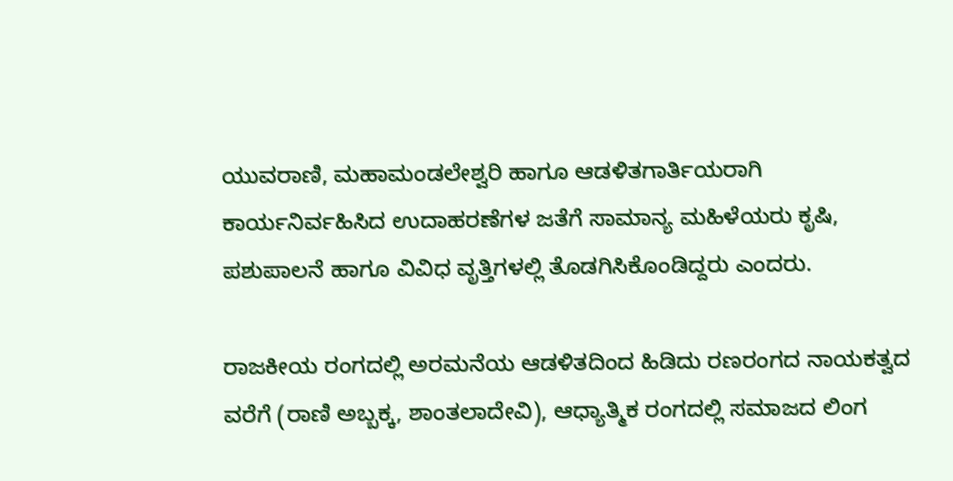ಯುವರಾಣಿ, ಮಹಾಮಂಡಲೇಶ್ವರಿ ಹಾಗೂ ಆಡಳಿತಗಾರ್ತಿಯರಾಗಿ ಕಾರ್ಯನಿರ್ವಹಿಸಿದ ಉದಾಹರಣೆಗಳ ಜತೆಗೆ ಸಾಮಾನ್ಯ ಮಹಿಳೆಯರು ಕೃಷಿ, ಪಶುಪಾಲನೆ ಹಾಗೂ ವಿವಿಧ ವೃತ್ತಿಗಳಲ್ಲಿ ತೊಡಗಿಸಿಕೊಂಡಿದ್ದರು ಎಂದರು.

ರಾಜಕೀಯ ರಂಗದಲ್ಲಿ ಅರಮನೆಯ ಆಡಳಿತದಿಂದ ಹಿಡಿದು ರಣರಂಗದ ನಾಯಕತ್ವದ ವರೆಗೆ (ರಾಣಿ ಅಬ್ಬಕ್ಕ, ಶಾಂತಲಾದೇವಿ), ಆಧ್ಯಾತ್ಮಿಕ ರಂಗದಲ್ಲಿ ಸಮಾಜದ ಲಿಂಗ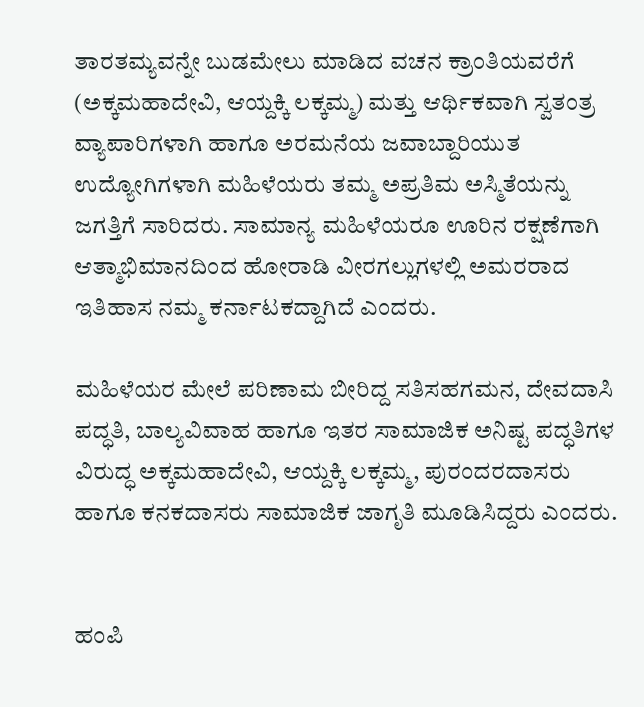ತಾರತಮ್ಯವನ್ನೇ ಬುಡಮೇಲು ಮಾಡಿದ ವಚನ ಕ್ರಾಂತಿಯವರೆಗೆ (ಅಕ್ಕಮಹಾದೇವಿ, ಆಯ್ದಕ್ಕಿ ಲಕ್ಕಮ್ಮ) ಮತ್ತು ಆರ್ಥಿಕವಾಗಿ ಸ್ವತಂತ್ರ ವ್ಯಾಪಾರಿಗಳಾಗಿ ಹಾಗೂ ಅರಮನೆಯ ಜವಾಬ್ದಾರಿಯುತ ಉದ್ಯೋಗಿಗಳಾಗಿ ಮಹಿಳೆಯರು ತಮ್ಮ ಅಪ್ರತಿಮ ಅಸ್ಮಿತೆಯನ್ನು ಜಗತ್ತಿಗೆ ಸಾರಿದರು. ಸಾಮಾನ್ಯ ಮಹಿಳೆಯರೂ ಊರಿನ ರಕ್ಷಣೆಗಾಗಿ ಆತ್ಮಾಭಿಮಾನದಿಂದ ಹೋರಾಡಿ ವೀರಗಲ್ಲುಗಳಲ್ಲಿ ಅಮರರಾದ ಇತಿಹಾಸ ನಮ್ಮ ಕರ್ನಾಟಕದ್ದಾಗಿದೆ ಎಂದರು.

ಮಹಿಳೆಯರ ಮೇಲೆ ಪರಿಣಾಮ ಬೀರಿದ್ದ ಸತಿಸಹಗಮನ, ದೇವದಾಸಿ ಪದ್ಧತಿ, ಬಾಲ್ಯವಿವಾಹ ಹಾಗೂ ಇತರ ಸಾಮಾಜಿಕ ಅನಿಷ್ಟ ಪದ್ಧತಿಗಳ ವಿರುದ್ಧ ಅಕ್ಕಮಹಾದೇವಿ, ಆಯ್ದಕ್ಕಿ ಲಕ್ಕಮ್ಮ, ಪುರಂದರದಾಸರು ಹಾಗೂ ಕನಕದಾಸರು ಸಾಮಾಜಿಕ ಜಾಗೃತಿ ಮೂಡಿಸಿದ್ದರು ಎಂದರು.


ಹಂಪಿ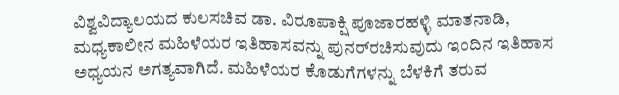ವಿಶ್ವವಿದ್ಯಾಲಯದ ಕುಲಸಚಿವ ಡಾ. ವಿರೂಪಾಕ್ಷಿ ಪೂಜಾರಹಳ್ಳಿ ಮಾತನಾಡಿ, ಮಧ್ಯಕಾಲೀನ ಮಹಿಳೆಯರ ಇತಿಹಾಸವನ್ನು ಪುನರ್‌ರಚಿಸುವುದು ಇಂದಿನ ಇತಿಹಾಸ ಅಧ್ಯಯನ ಅಗತ್ಯವಾಗಿದೆ. ಮಹಿಳೆಯರ ಕೊಡುಗೆಗಳನ್ನು ಬೆಳಕಿಗೆ ತರುವ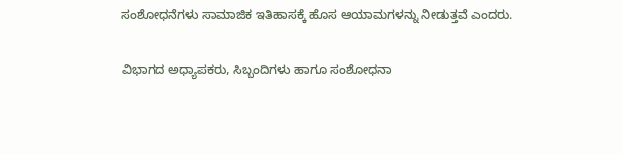ಸಂಶೋಧನೆಗಳು ಸಾಮಾಜಿಕ ಇತಿಹಾಸಕ್ಕೆ ಹೊಸ ಆಯಾಮಗಳನ್ನು ನೀಡುತ್ತವೆ ಎಂದರು.

ವಿಭಾಗದ ಅಧ್ಯಾಪಕರು, ಸಿಬ್ಬಂದಿಗಳು ಹಾಗೂ ಸಂಶೋಧನಾ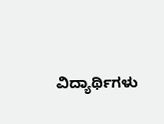ವಿದ್ಯಾರ್ಥಿಗಳು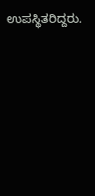ಉಪಸ್ಥಿತರಿದ್ದರು.